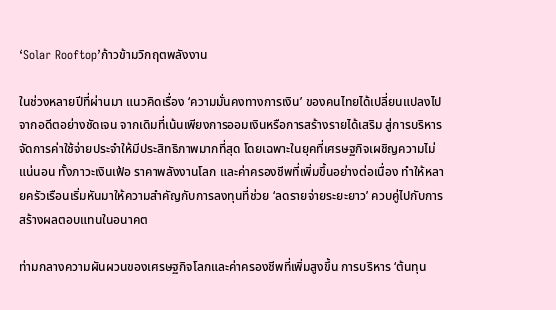‘Solar Rooftop’ก้าวข้ามวิกฤตพลังงาน

ในช่วงหลายปีที่ผ่านมา แนวคิดเรื่อง ‘ความมั่นคงทางการเงิน’ ของคนไทยได้เปลี่ยนแปลงไปจากอดีตอย่างชัดเจน จากเดิมที่เน้นเพียงการออมเงินหรือการสร้างรายได้เสริม สู่การบริหารจัดการค่าใช้จ่ายประจำให้มีประสิทธิภาพมากที่สุด โดยเฉพาะในยุคที่เศรษฐกิจเผชิญความไม่แน่นอน ทั้งภาวะเงินเฟ้อ ราคาพลังงานโลก และค่าครองชีพที่เพิ่มขึ้นอย่างต่อเนื่อง ทำให้หลายครัวเรือนเริ่มหันมาให้ความสำคัญกับการลงทุนที่ช่วย ‘ลดรายจ่ายระยะยาว’ ควบคู่ไปกับการสร้างผลตอบแทนในอนาคต

ท่ามกลางความผันผวนของเศรษฐกิจโลกและค่าครองชีพที่เพิ่มสูงขึ้น การบริหาร ‘ต้นทุน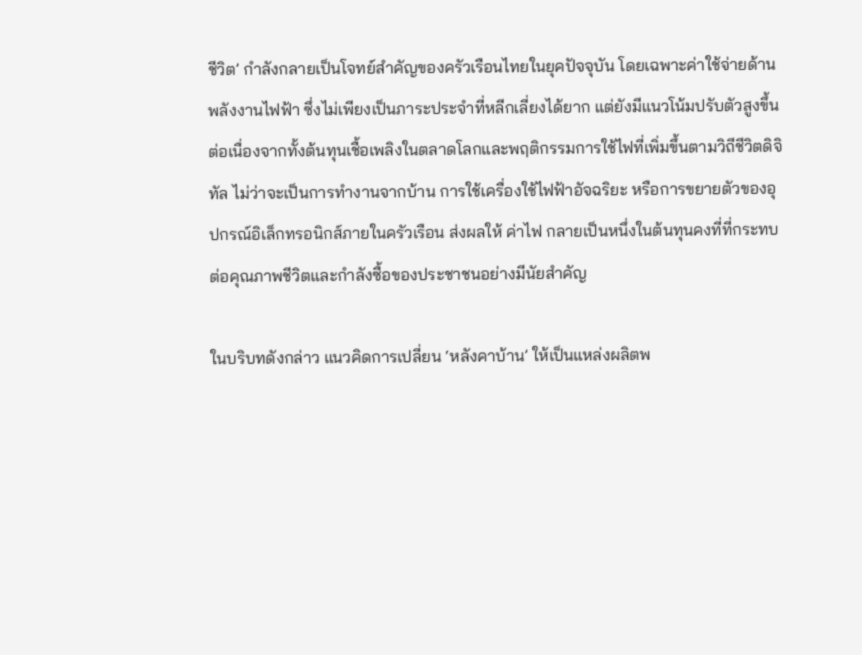ชีวิต’ กำลังกลายเป็นโจทย์สำคัญของครัวเรือนไทยในยุคปัจจุบัน โดยเฉพาะค่าใช้จ่ายด้านพลังงานไฟฟ้า ซึ่งไม่เพียงเป็นภาระประจำที่หลีกเลี่ยงได้ยาก แต่ยังมีแนวโน้มปรับตัวสูงขึ้นต่อเนื่องจากทั้งต้นทุนเชื้อเพลิงในตลาดโลกและพฤติกรรมการใช้ไฟที่เพิ่มขึ้นตามวิถีชีวิตดิจิทัล ไม่ว่าจะเป็นการทำงานจากบ้าน การใช้เครื่องใช้ไฟฟ้าอัจฉริยะ หรือการขยายตัวของอุปกรณ์อิเล็กทรอนิกส์ภายในครัวเรือน ส่งผลให้ ค่าไฟ กลายเป็นหนึ่งในต้นทุนคงที่ที่กระทบต่อคุณภาพชีวิตและกำลังซื้อของประชาชนอย่างมีนัยสำคัญ

ในบริบทดังกล่าว แนวคิดการเปลี่ยน ‘หลังคาบ้าน’ ให้เป็นแหล่งผลิตพ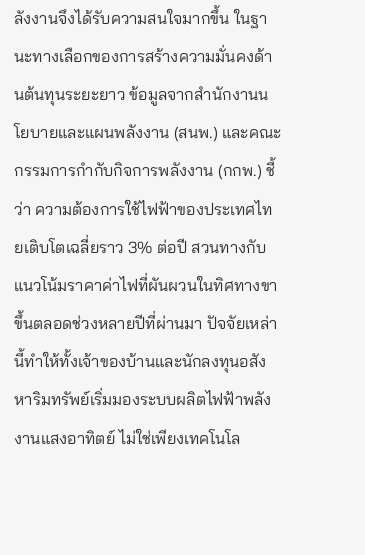ลังงานจึงได้รับความสนใจมากขึ้น ในฐานะทางเลือกของการสร้างความมั่นคงด้านต้นทุนระยะยาว ข้อมูลจากสำนักงานนโยบายและแผนพลังงาน (สนพ.) และคณะกรรมการกำกับกิจการพลังงาน (กกพ.) ชี้ว่า ความต้องการใช้ไฟฟ้าของประเทศไทยเติบโตเฉลี่ยราว 3% ต่อปี สวนทางกับแนวโน้มราคาค่าไฟที่ผันผวนในทิศทางขาขึ้นตลอดช่วงหลายปีที่ผ่านมา ปัจจัยเหล่านี้ทำให้ทั้งเจ้าของบ้านและนักลงทุนอสังหาริมทรัพย์เริ่มมองระบบผลิตไฟฟ้าพลังงานแสงอาทิตย์ ไม่ใช่เพียงเทคโนโล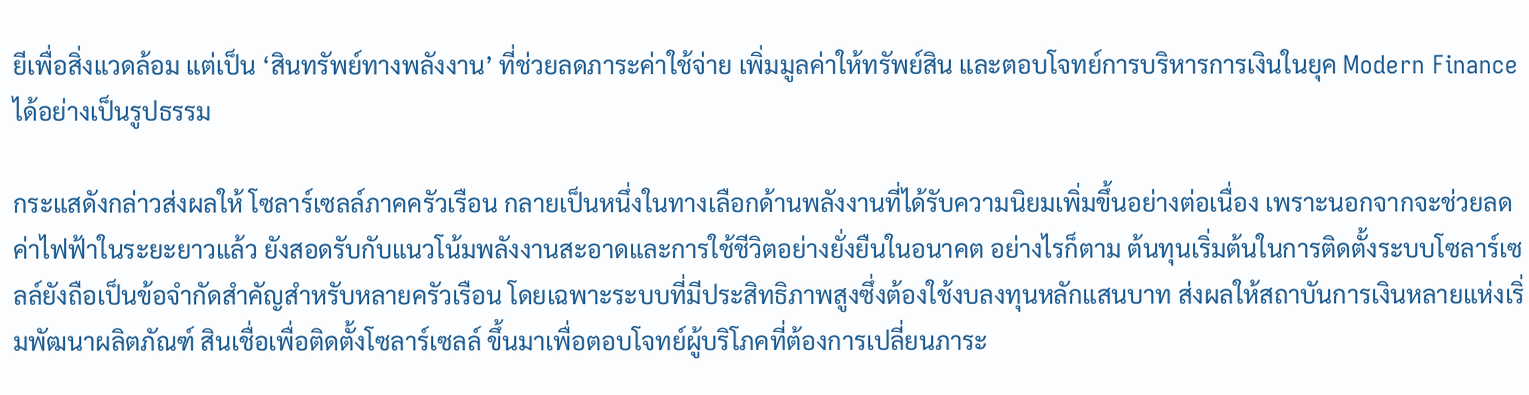ยีเพื่อสิ่งแวดล้อม แต่เป็น ‘สินทรัพย์ทางพลังงาน’ ที่ช่วยลดภาระค่าใช้จ่าย เพิ่มมูลค่าให้ทรัพย์สิน และตอบโจทย์การบริหารการเงินในยุค Modern Finance ได้อย่างเป็นรูปธรรม

กระแสดังกล่าวส่งผลให้ โซลาร์เซลล์ภาคครัวเรือน กลายเป็นหนึ่งในทางเลือกด้านพลังงานที่ได้รับความนิยมเพิ่มขึ้นอย่างต่อเนื่อง เพราะนอกจากจะช่วยลดค่าไฟฟ้าในระยะยาวแล้ว ยังสอดรับกับแนวโน้มพลังงานสะอาดและการใช้ชีวิตอย่างยั่งยืนในอนาคต อย่างไรก็ตาม ต้นทุนเริ่มต้นในการติดตั้งระบบโซลาร์เซลล์ยังถือเป็นข้อจำกัดสำคัญสำหรับหลายครัวเรือน โดยเฉพาะระบบที่มีประสิทธิภาพสูงซึ่งต้องใช้งบลงทุนหลักแสนบาท ส่งผลให้สถาบันการเงินหลายแห่งเริ่มพัฒนาผลิตภัณฑ์ สินเชื่อเพื่อติดตั้งโซลาร์เซลล์ ขึ้นมาเพื่อตอบโจทย์ผู้บริโภคที่ต้องการเปลี่ยนภาระ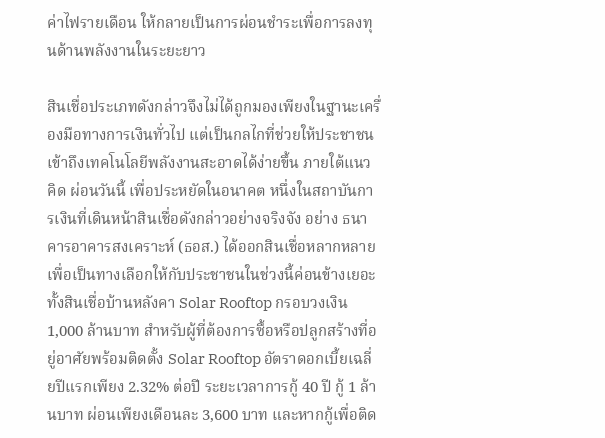ค่าไฟรายเดือน ให้กลายเป็นการผ่อนชำระเพื่อการลงทุนด้านพลังงานในระยะยาว

สินเชื่อประเภทดังกล่าวจึงไม่ได้ถูกมองเพียงในฐานะเครื่องมือทางการเงินทั่วไป แต่เป็นกลไกที่ช่วยให้ประชาชนเข้าถึงเทคโนโลยีพลังงานสะอาดได้ง่ายขึ้น ภายใต้แนวคิด ผ่อนวันนี้ เพื่อประหยัดในอนาคต หนึ่งในสถาบันการเงินที่เดินหน้าสินเชื่อดังกล่าวอย่างจริงจัง อย่าง ธนาคารอาคารสงเคราะห์ (ธอส.) ได้ออกสินเชื่อหลากหลายเพื่อเป็นทางเลือกให้กับประชาชนในช่วงนี้ค่อนข้างเยอะ ทั้งสินเชื่อบ้านหลังคา Solar Rooftop กรอบวงเงิน 1,000 ล้านบาท สำหรับผู้ที่ต้องการซื้อหรือปลูกสร้างที่อยู่อาศัยพร้อมติดตั้ง Solar Rooftop อัตราดอกเบี้ยเฉลี่ยปีแรกเพียง 2.32% ต่อปี ระยะเวลาการกู้ 40 ปี กู้ 1 ล้านบาท ผ่อนเพียงเดือนละ 3,600 บาท และหากกู้เพื่อติด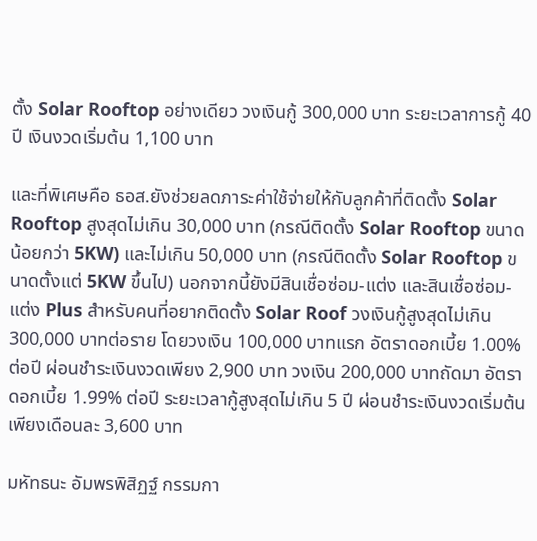ตั้ง Solar Rooftop อย่างเดียว วงเงินกู้ 300,000 บาท ระยะเวลาการกู้ 40 ปี เงินงวดเริ่มต้น 1,100 บาท

และที่พิเศษคือ ธอส.ยังช่วยลดภาระค่าใช้จ่ายให้กับลูกค้าที่ติดตั้ง Solar Rooftop สูงสุดไม่เกิน 30,000 บาท (กรณีติดตั้ง Solar Rooftop ขนาดน้อยกว่า 5KW) และไม่เกิน 50,000 บาท (กรณีติดตั้ง Solar Rooftop ขนาดตั้งแต่ 5KW ขึ้นไป) นอกจากนี้ยังมีสินเชื่อซ่อม-แต่ง และสินเชื่อซ่อม-แต่ง Plus สำหรับคนที่อยากติดตั้ง Solar Roof วงเงินกู้สูงสุดไม่เกิน 300,000 บาทต่อราย โดยวงเงิน 100,000 บาทแรก อัตราดอกเบี้ย 1.00% ต่อปี ผ่อนชำระเงินงวดเพียง 2,900 บาท วงเงิน 200,000 บาทถัดมา อัตราดอกเบี้ย 1.99% ต่อปี ระยะเวลากู้สูงสุดไม่เกิน 5 ปี ผ่อนชำระเงินงวดเริ่มต้นเพียงเดือนละ 3,600 บาท

มหัทธนะ อัมพรพิสิฏฐ์ กรรมกา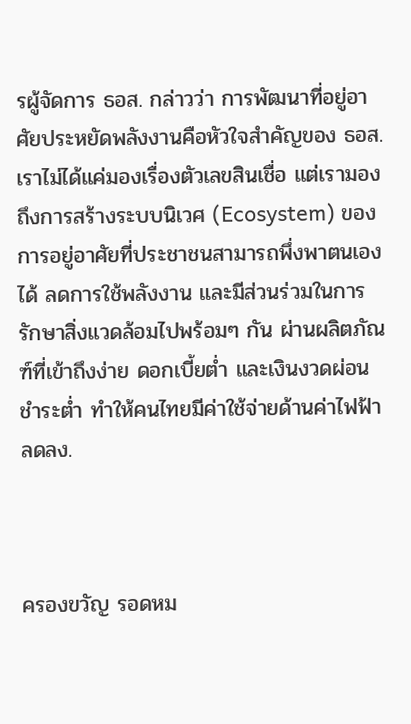รผู้จัดการ ธอส. กล่าวว่า การพัฒนาที่อยู่อาศัยประหยัดพลังงานคือหัวใจสำคัญของ ธอส. เราไม่ได้แค่มองเรื่องตัวเลขสินเชื่อ แต่เรามองถึงการสร้างระบบนิเวศ (Ecosystem) ของการอยู่อาศัยที่ประชาชนสามารถพึ่งพาตนเองได้ ลดการใช้พลังงาน และมีส่วนร่วมในการรักษาสิ่งแวดล้อมไปพร้อมๆ กัน ผ่านผลิตภัณฑ์ที่เข้าถึงง่าย ดอกเบี้ยต่ำ และเงินงวดผ่อนชำระต่ำ ทำให้คนไทยมีค่าใช้จ่ายด้านค่าไฟฟ้าลดลง.



ครองขวัญ รอดหม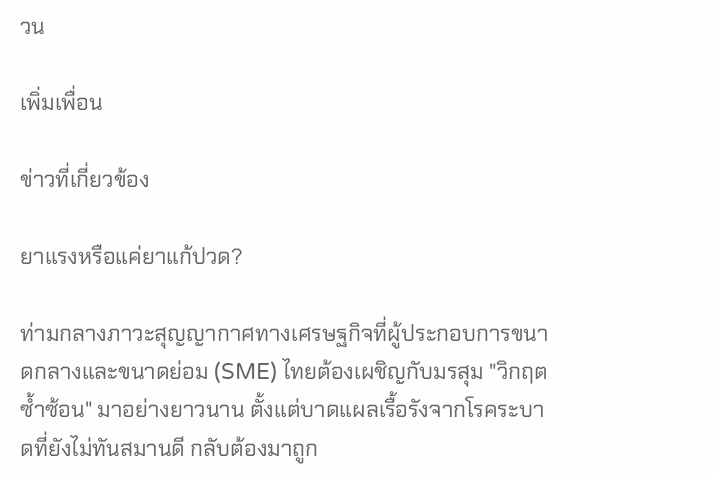วน

เพิ่มเพื่อน

ข่าวที่เกี่ยวข้อง

ยาแรงหรือแค่ยาแก้ปวด?

ท่ามกลางภาวะสุญญากาศทางเศรษฐกิจที่ผู้ประกอบการขนาดกลางและขนาดย่อม (SME) ไทยต้องเผชิญกับมรสุม "วิกฤตซ้ำซ้อน" มาอย่างยาวนาน ตั้งแต่บาดแผลเรื้อรังจากโรคระบาดที่ยังไม่ทันสมานดี กลับต้องมาถูก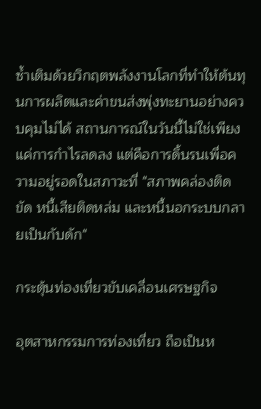ซ้ำเติมด้วยวิกฤตพลังงานโลกที่ทำให้ต้นทุนการผลิตและค่าขนส่งพุ่งทะยานอย่างควบคุมไม่ได้ สถานการณ์ในวันนี้ไม่ใช่เพียงแค่การกำไรลดลง แต่คือการดิ้นรนเพื่อความอยู่รอดในสภาวะที่ "สภาพคล่องติดขัด หนี้เสียติดหล่ม และหนี้นอกระบบกลายเป็นกับดัก"

กระตุ้นท่องเที่ยวขับเคลื่อนเศรษฐกิจ

อุตสาหกรรมการท่องเที่ยว ถือเป็นห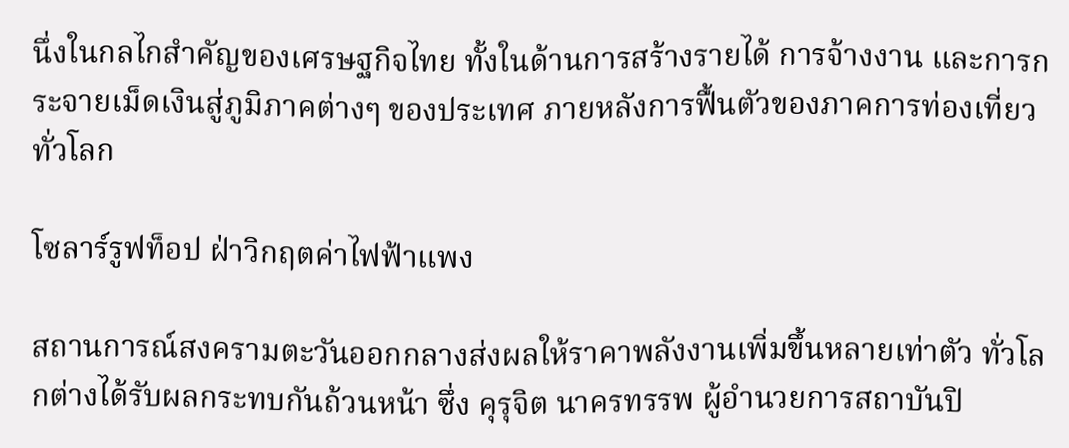นึ่งในกลไกสำคัญของเศรษฐกิจไทย ทั้งในด้านการสร้างรายได้ การจ้างงาน และการกระจายเม็ดเงินสู่ภูมิภาคต่างๆ ของประเทศ ภายหลังการฟื้นตัวของภาคการท่องเที่ยวทั่วโลก

โซลาร์รูฟท็อป ฝ่าวิกฤตค่าไฟฟ้าแพง

สถานการณ์สงครามตะวันออกกลางส่งผลให้ราคาพลังงานเพิ่มขึ้นหลายเท่าตัว ทั่วโลกต่างได้รับผลกระทบกันถ้วนหน้า ซึ่ง คุรุจิต นาครทรรพ ผู้อำนวยการสถาบันปิ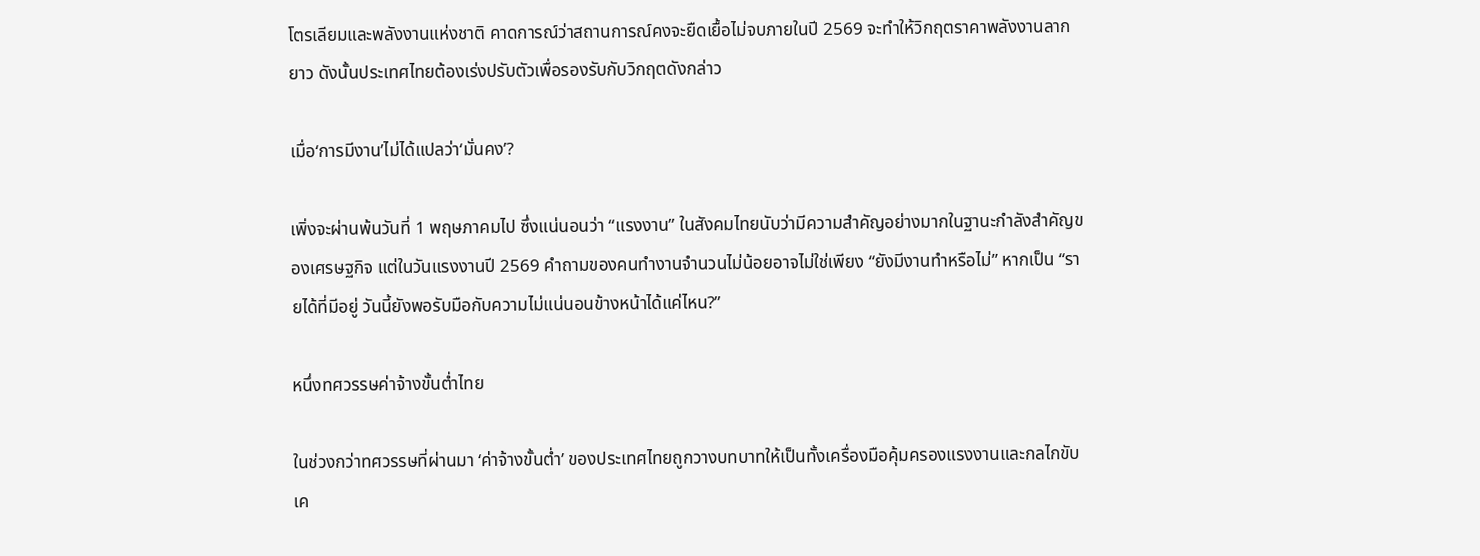โตรเลียมและพลังงานแห่งชาติ คาดการณ์ว่าสถานการณ์คงจะยืดเยื้อไม่จบภายในปี 2569 จะทำให้วิกฤตราคาพลังงานลากยาว ดังนั้นประเทศไทยต้องเร่งปรับตัวเพื่อรองรับกับวิกฤตดังกล่าว

เมื่อ‘การมีงาน’ไม่ได้แปลว่า‘มั่นคง’?

เพิ่งจะผ่านพ้นวันที่ 1 พฤษภาคมไป ซึ่งแน่นอนว่า “แรงงาน” ในสังคมไทยนับว่ามีความสำคัญอย่างมากในฐานะกำลังสำคัญของเศรษฐกิจ แต่ในวันแรงงานปี 2569 คำถามของคนทำงานจำนวนไม่น้อยอาจไม่ใช่เพียง “ยังมีงานทำหรือไม่” หากเป็น “รายได้ที่มีอยู่ วันนี้ยังพอรับมือกับความไม่แน่นอนข้างหน้าได้แค่ไหน?”

หนึ่งทศวรรษค่าจ้างขั้นต่ำไทย

ในช่วงกว่าทศวรรษที่ผ่านมา ‘ค่าจ้างขั้นต่ำ’ ของประเทศไทยถูกวางบทบาทให้เป็นทั้งเครื่องมือคุ้มครองแรงงานและกลไกขับเค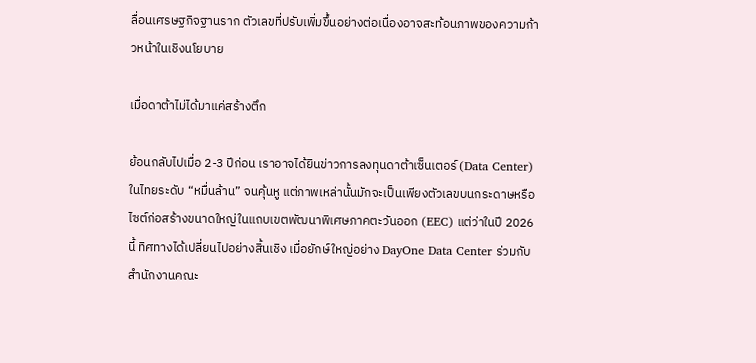ลื่อนเศรษฐกิจฐานราก ตัวเลขที่ปรับเพิ่มขึ้นอย่างต่อเนื่องอาจสะท้อนภาพของความก้าวหน้าในเชิงนโยบาย

เมื่อดาต้าไม่ได้มาแค่สร้างตึก

ย้อนกลับไปเมื่อ 2-3 ปีก่อน เราอาจได้ยินข่าวการลงทุนดาต้าเซ็นเตอร์ (Data Center) ในไทยระดับ “หมื่นล้าน” จนคุ้นหู แต่ภาพเหล่านั้นมักจะเป็นเพียงตัวเลขบนกระดาษหรือไซต์ก่อสร้างขนาดใหญ่ในแถบเขตพัฒนาพิเศษภาคตะวันออก (EEC) แต่ว่าในปี 2026 นี้ ทิศทางได้เปลี่ยนไปอย่างสิ้นเชิง เมื่อยักษ์ใหญ่อย่าง DayOne Data Center ร่วมกับ สำนักงานคณะ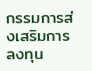กรรมการส่งเสริมการลงทุน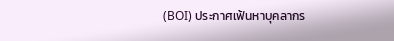(BOI) ประกาศเฟ้นหาบุคลากร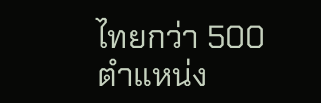ไทยกว่า 500 ตำแหน่ง